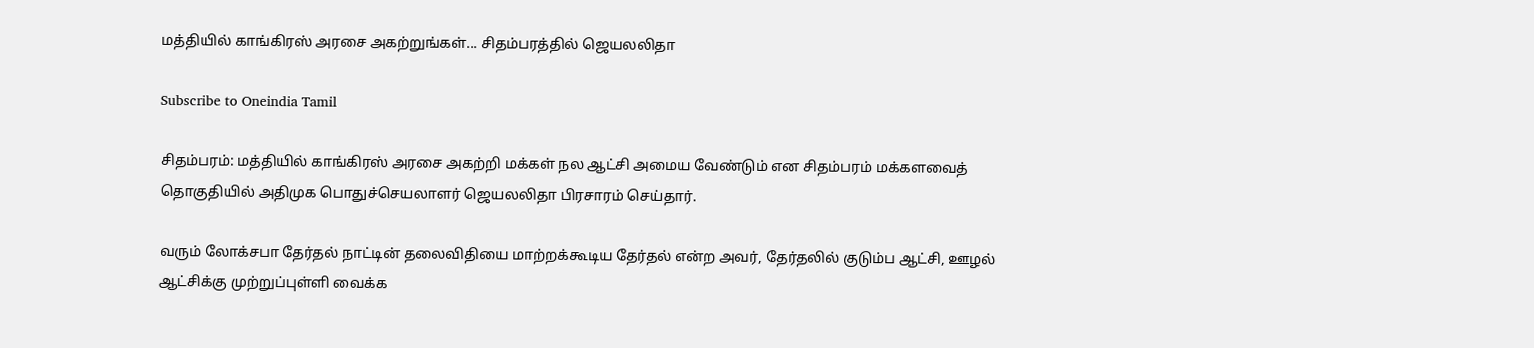மத்தியில் காங்கிரஸ் அரசை அகற்றுங்கள்... சிதம்பரத்தில் ஜெயலலிதா

Subscribe to Oneindia Tamil

சிதம்பரம்: மத்தியில் காங்கிரஸ் அரசை அகற்றி மக்கள் நல ஆட்சி அமைய வேண்டும் என சிதம்பரம் மக்களவைத் தொகுதியில் அதிமுக பொதுச்செயலாளர் ஜெயலலிதா பிரசாரம் செய்தார்.

வரும் லோக்சபா தேர்தல் நாட்டின் தலைவிதியை மாற்றக்கூடிய தேர்தல் என்ற அவர், தேர்தலில் குடும்ப ஆட்சி, ஊழல் ஆட்சிக்கு முற்றுப்புள்ளி வைக்க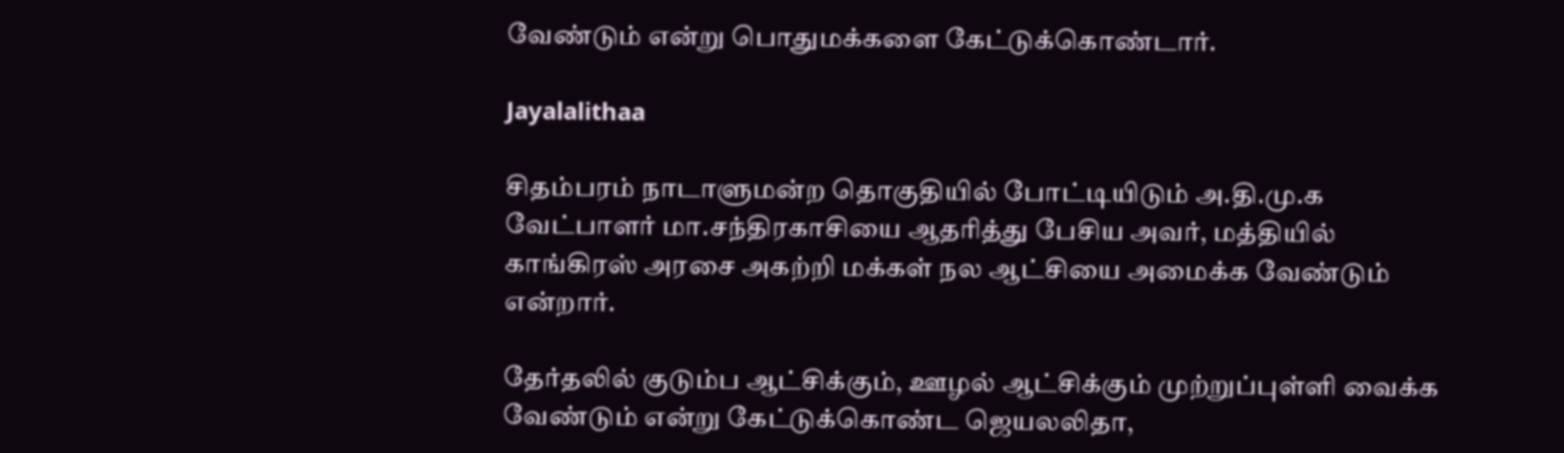வேண்டும் என்று பொதுமக்களை கேட்டுக்கொண்டார்.

Jayalalithaa

சிதம்பரம் நாடாளுமன்ற தொகுதியில் போட்டியிடும் அ.தி.மு.க வேட்பாளர் மா.சந்திரகாசியை ஆதரித்து பேசிய அவர், மத்தியில் காங்கிரஸ் அரசை அகற்றி மக்கள் நல ஆட்சியை அமைக்க வேண்டும் என்றார்.

தேர்தலில் குடும்ப ஆட்சிக்கும், ஊழல் ஆட்சிக்கும் முற்றுப்புள்ளி வைக்க வேண்டும் என்று கேட்டுக்கொண்ட ஜெயலலிதா,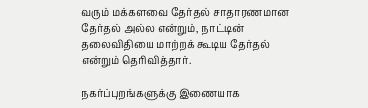வரும் மக்களவை தேர்தல் சாதாரணமான தேர்தல் அல்ல என்றும், நாட்டின் தலைவிதியை மாற்றக் கூடிய தேர்தல் என்றும் தெரிவித்தார்.

நகர்ப்புறங்களுக்கு இணையாக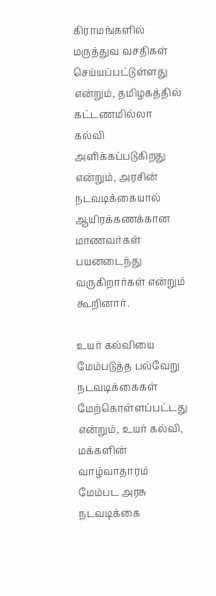கிராமங்களில் மருத்துவ வசதிகள் செய்யப்பட்டுள்ளது என்றும், தமிழகத்தில் கட்டணமில்லா கல்வி அளிக்கப்படுகிறது என்றும், அரசின் நடவடிக்கையால் ஆயிரக்கணக்கான மாணவர்கள் பயனடைந்து வருகிறார்கள் என்றும் கூறினார்.

உயர் கல்வியை மேம்படுத்த பல்வேறு நடவடிக்கைகள் மேற்கொள்ளப்பட்டது என்றும், உயர் கல்வி, மக்களின் வாழ்வாதாரம் மேம்பட அரசு நடவடிக்கை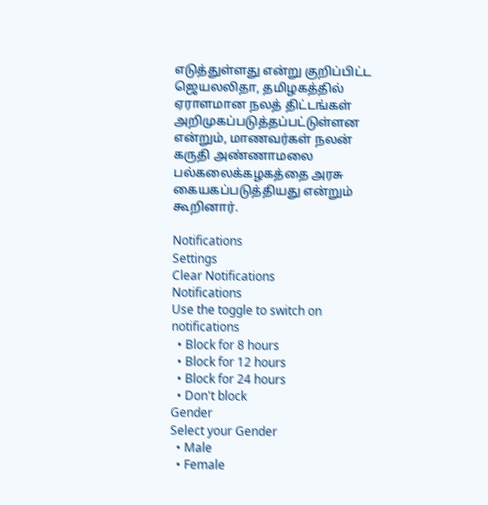எடுத்துள்ளது என்று குறிப்பிட்ட ஜெயலலிதா, தமிழகத்தில் ஏராளமான நலத் திட்டங்கள் அறிமுகப்படுத்தப்பட்டுள்ளன என்றும், மாணவர்கள் நலன் கருதி அண்ணாமலை பல்கலைக்கழகத்தை அரசு கையகப்படுத்தியது என்றும் கூறினார்.

Notifications
Settings
Clear Notifications
Notifications
Use the toggle to switch on notifications
  • Block for 8 hours
  • Block for 12 hours
  • Block for 24 hours
  • Don't block
Gender
Select your Gender
  • Male
  • Female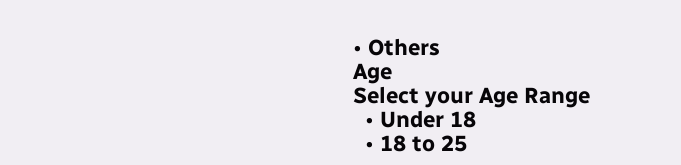• Others
Age
Select your Age Range
  • Under 18
  • 18 to 25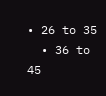• 26 to 35
  • 36 to 45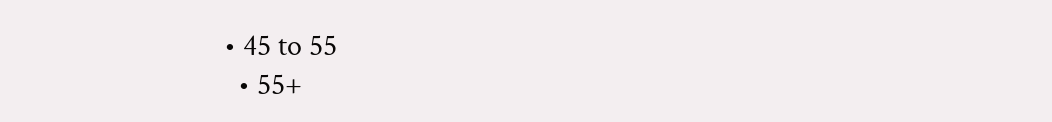• 45 to 55
  • 55+